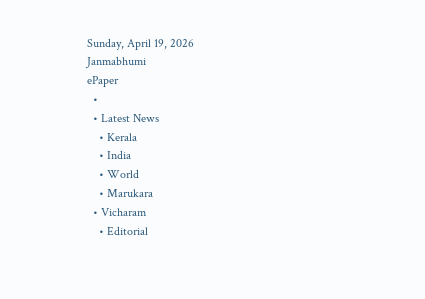Sunday, April 19, 2026
Janmabhumi
ePaper
  •
  • Latest News
    • Kerala
    • India
    • World
    • Marukara
  • Vicharam
    • Editorial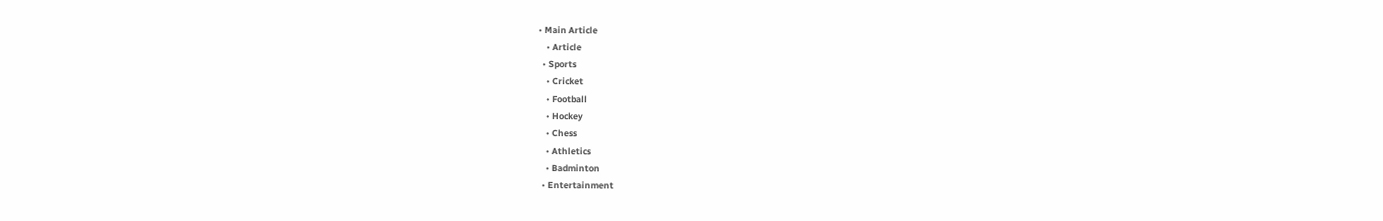• Main Article
    • Article
  • Sports
    • Cricket
    • Football
    • Hockey
    • Chess
    • Athletics
    • Badminton
  • Entertainment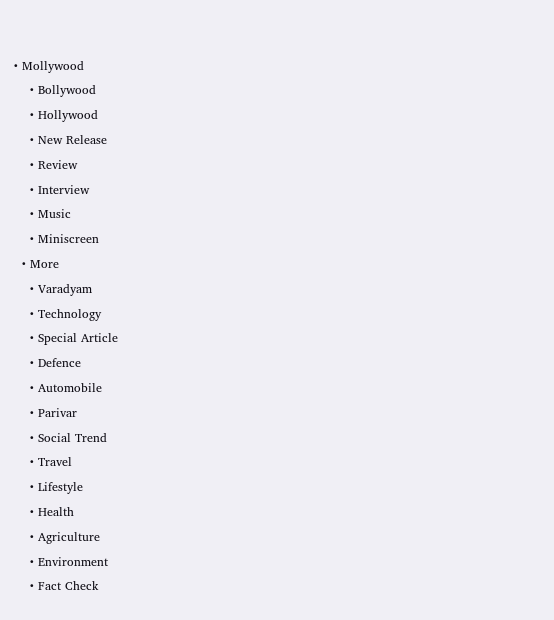• Mollywood
    • Bollywood
    • Hollywood
    • New Release
    • Review
    • Interview
    • Music
    • Miniscreen
  • More
    • Varadyam
    • Technology
    • Special Article
    • Defence
    • Automobile
    • Parivar
    • Social Trend
    • Travel
    • Lifestyle
    • Health
    • Agriculture
    • Environment
    • Fact Check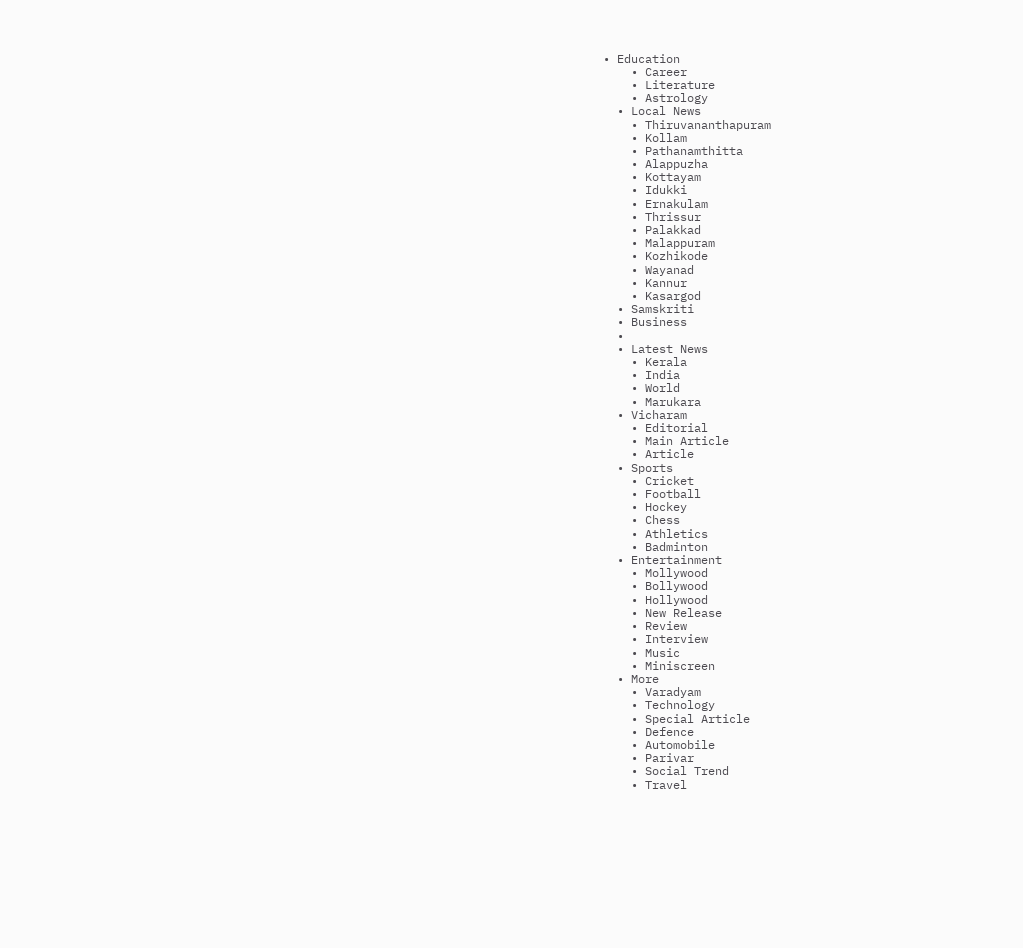• Education
    • Career
    • Literature
    • Astrology
  • Local News
    • Thiruvananthapuram
    • Kollam
    • Pathanamthitta
    • Alappuzha
    • Kottayam
    • Idukki
    • Ernakulam
    • Thrissur
    • Palakkad
    • Malappuram
    • Kozhikode
    • Wayanad
    • Kannur
    • Kasargod
  • Samskriti
  • Business
  •
  • Latest News
    • Kerala
    • India
    • World
    • Marukara
  • Vicharam
    • Editorial
    • Main Article
    • Article
  • Sports
    • Cricket
    • Football
    • Hockey
    • Chess
    • Athletics
    • Badminton
  • Entertainment
    • Mollywood
    • Bollywood
    • Hollywood
    • New Release
    • Review
    • Interview
    • Music
    • Miniscreen
  • More
    • Varadyam
    • Technology
    • Special Article
    • Defence
    • Automobile
    • Parivar
    • Social Trend
    • Travel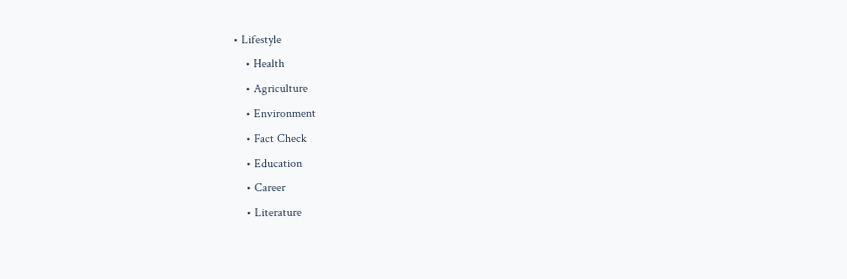• Lifestyle
    • Health
    • Agriculture
    • Environment
    • Fact Check
    • Education
    • Career
    • Literature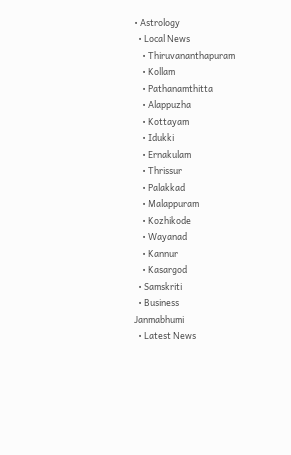• Astrology
  • Local News
    • Thiruvananthapuram
    • Kollam
    • Pathanamthitta
    • Alappuzha
    • Kottayam
    • Idukki
    • Ernakulam
    • Thrissur
    • Palakkad
    • Malappuram
    • Kozhikode
    • Wayanad
    • Kannur
    • Kasargod
  • Samskriti
  • Business
Janmabhumi
  • Latest News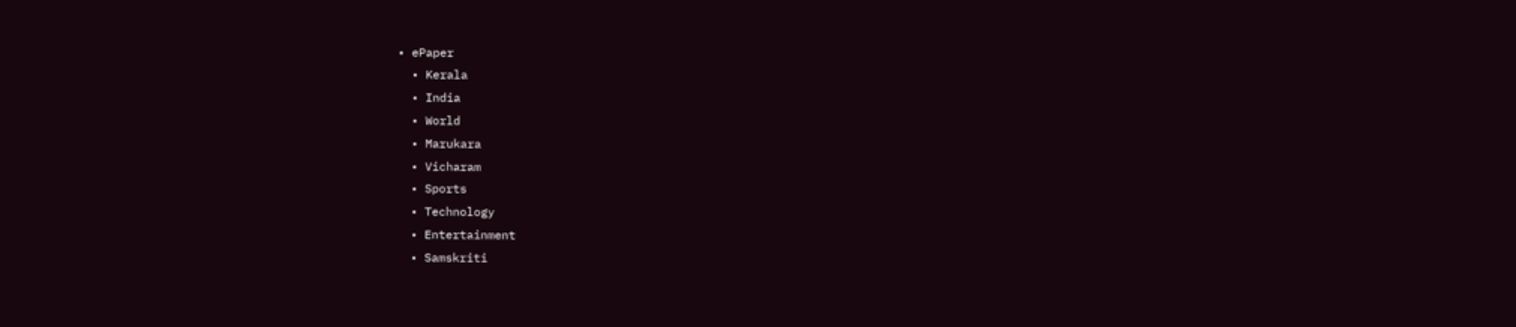• ePaper
  • Kerala
  • India
  • World
  • Marukara
  • Vicharam
  • Sports
  • Technology
  • Entertainment
  • Samskriti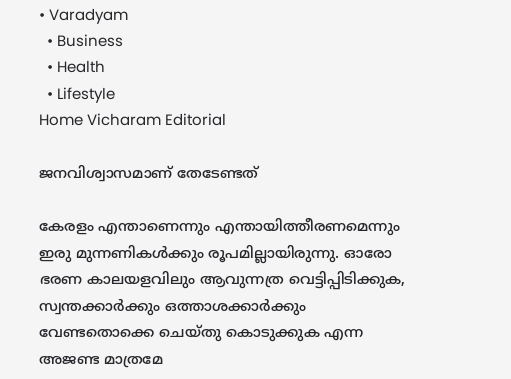• Varadyam
  • Business
  • Health
  • Lifestyle
Home Vicharam Editorial

ജനവിശ്വാസമാണ് തേടേണ്ടത്

കേരളം എന്താണെന്നും എന്തായിത്തീരണമെന്നും ഇരു മുന്നണികള്‍ക്കും രൂപമില്ലായിരുന്നു. ഓരോ ഭരണ കാലയളവിലും ആവുന്നത്ര വെട്ടിപ്പിടിക്കുക, സ്വന്തക്കാര്‍ക്കും ഒത്താശക്കാര്‍ക്കും വേണ്ടതൊക്കെ ചെയ്തു കൊടുക്കുക എന്ന അജണ്ട മാത്രമേ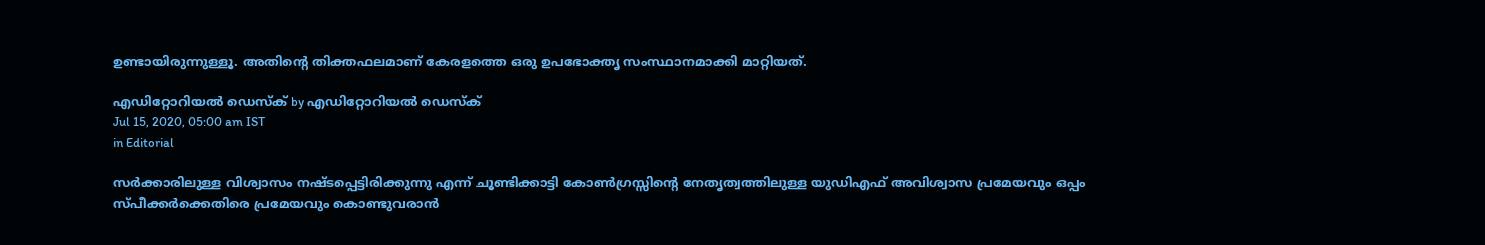ഉണ്ടായിരുന്നുള്ളൂ. അതിന്റെ തിക്തഫലമാണ് കേരളത്തെ ഒരു ഉപഭോക്തൃ സംസ്ഥാനമാക്കി മാറ്റിയത്.

എഡിറ്റോറിയൽ ഡെസ്ക് by എഡിറ്റോറിയൽ ഡെസ്ക്
Jul 15, 2020, 05:00 am IST
in Editorial

സര്‍ക്കാരിലുള്ള വിശ്വാസം നഷ്ടപ്പെട്ടിരിക്കുന്നു എന്ന് ചൂണ്ടിക്കാട്ടി കോണ്‍ഗ്രസ്സിന്റെ നേതൃത്വത്തിലുള്ള യുഡിഎഫ് അവിശ്വാസ പ്രമേയവും ഒപ്പം സ്പീക്കര്‍ക്കെതിരെ പ്രമേയവും കൊണ്ടുവരാന്‍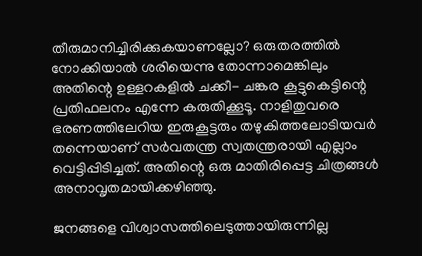തീരുമാനിച്ചിരിക്കുകയാണല്ലോ? ഒരുതരത്തില്‍ നോക്കിയാല്‍ ശരിയെന്നു തോന്നാമെങ്കിലും അതിന്റെ ഉള്ളറകളില്‍ ചക്കീ- ചങ്കര കൂട്ടുകെട്ടിന്റെ പ്രതിഫലനം എന്നേ കരുതിക്കൂടൂ. നാളിതുവരെ ഭരണത്തിലേറിയ ഇരുകൂട്ടരും തഴുകിത്തലോടിയവര്‍ തന്നെയാണ് സര്‍വതന്ത്ര സ്വതന്ത്രരായി എല്ലാം വെട്ടിപ്പിടിച്ചത്. അതിന്റെ ഒരു മാതിരിപ്പെട്ട ചിത്രങ്ങള്‍ അനാവൃതമായിക്കഴിഞ്ഞു.

ജനങ്ങളെ വിശ്വാസത്തിലെടുത്തായിരുന്നില്ല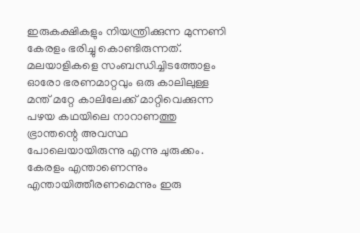ഇരുകക്ഷികളും നിയന്ത്രിക്കുന്ന മുന്നണി കേരളം ഭരിച്ചു കൊണ്ടിരുന്നത്. മലയാളികളെ സംബന്ധിച്ചിടത്തോളം ഓരോ ഭരണമാറ്റവും ഒരു കാലിലുള്ള മന്ത് മറ്റേ കാലിലേക്ക് മാറ്റിവെക്കുന്ന പഴയ കഥയിലെ നാറാണത്തു ഭ്രാന്തന്റെ അവസ്ഥ  പോലെയായിരുന്നു എന്നു ചുരുക്കം. കേരളം എന്താണെന്നും എന്തായിത്തീരണമെന്നും ഇരു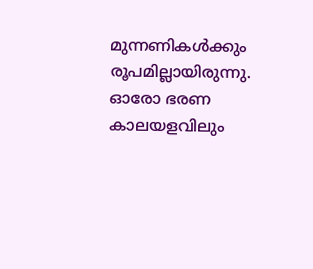മുന്നണികള്‍ക്കും രൂപമില്ലായിരുന്നു. ഓരോ ഭരണ കാലയളവിലും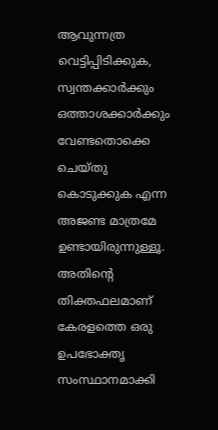ആവുന്നത്ര വെട്ടിപ്പിടിക്കുക, സ്വന്തക്കാര്‍ക്കും ഒത്താശക്കാര്‍ക്കും വേണ്ടതൊക്കെ ചെയ്തു കൊടുക്കുക എന്ന അജണ്ട മാത്രമേ ഉണ്ടായിരുന്നുള്ളൂ. അതിന്റെ തിക്തഫലമാണ് കേരളത്തെ ഒരു ഉപഭോക്തൃ സംസ്ഥാനമാക്കി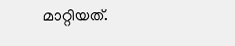മാറ്റിയത്.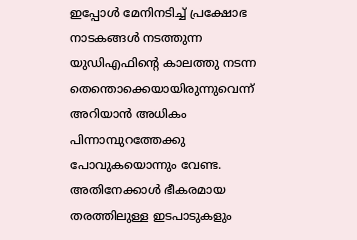ഇപ്പോള്‍ മേനിനടിച്ച് പ്രക്ഷോഭ നാടകങ്ങള്‍ നടത്തുന്ന യുഡിഎഫിന്റെ കാലത്തു നടന്ന തെന്തൊക്കെയായിരുന്നുവെന്ന് അറിയാന്‍ അധികം പിന്നാമ്പുറത്തേക്കു പോവുകയൊന്നും വേണ്ട. അതിനേക്കാള്‍ ഭീകരമായ തരത്തിലുള്ള ഇടപാടുകളും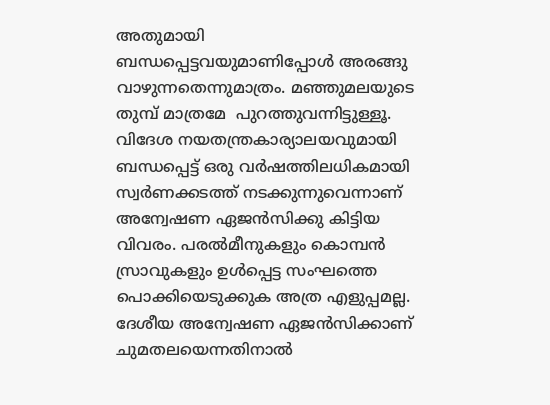അതുമായി ബന്ധപ്പെട്ടവയുമാണിപ്പോള്‍ അരങ്ങു വാഴുന്നതെന്നുമാത്രം. മഞ്ഞുമലയുടെ തുമ്പ് മാത്രമേ  പുറത്തുവന്നിട്ടുള്ളൂ. വിദേശ നയതന്ത്രകാര്യാലയവുമായി ബന്ധപ്പെട്ട് ഒരു വര്‍ഷത്തിലധികമായി സ്വര്‍ണക്കടത്ത് നടക്കുന്നുവെന്നാണ് അന്വേഷണ ഏജന്‍സിക്കു കിട്ടിയ വിവരം. പരല്‍മീനുകളും കൊമ്പന്‍ സ്രാവുകളും ഉള്‍പ്പെട്ട സംഘത്തെ പൊക്കിയെടുക്കുക അത്ര എളുപ്പമല്ല. ദേശീയ അന്വേഷണ ഏജന്‍സിക്കാണ് ചുമതലയെന്നതിനാല്‍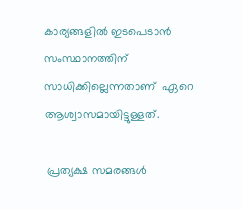കാര്യങ്ങളില്‍ ഇടപെടാന്‍ സംസ്ഥാനത്തിന് സാധിക്കില്ലെന്നതാണ്  ഏറെ ആശ്വാസമായിട്ടുള്ളത്.

 പ്രത്യക്ഷ സമരങ്ങള്‍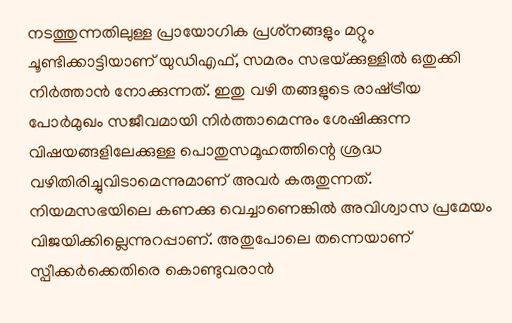നടത്തുന്നതിലുള്ള പ്രായോഗിക പ്രശ്‌നങ്ങളും മറ്റും ചൂണ്ടിക്കാട്ടിയാണ് യുഡിഎഫ്, സമരം സഭയ്‌ക്കുള്ളില്‍ ഒതുക്കി നിര്‍ത്താന്‍ നോക്കുന്നത്. ഇതു വഴി തങ്ങളുടെ രാഷ്‌ട്രീയ പോര്‍മുഖം സജീവമായി നിര്‍ത്താമെന്നും ശേഷിക്കുന്ന വിഷയങ്ങളിലേക്കുള്ള പൊതുസമൂഹത്തിന്റെ ശ്രദ്ധ വഴിതിരിച്ചുവിടാമെന്നുമാണ് അവര്‍ കരുതുന്നത്. നിയമസഭയിലെ കണക്കു വെച്ചാണെങ്കില്‍ അവിശ്വാസ പ്രമേയം വിജയിക്കില്ലെന്നുറപ്പാണ്. അതുപോലെ തന്നെയാണ് സ്പീക്കര്‍ക്കെതിരെ കൊണ്ടുവരാന്‍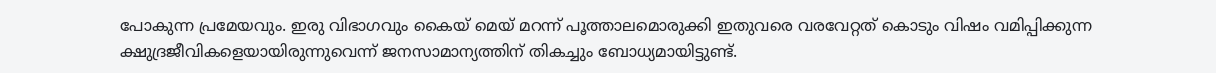പോകുന്ന പ്രമേയവും. ഇരു വിഭാഗവും കൈയ് മെയ് മറന്ന് പൂത്താലമൊരുക്കി ഇതുവരെ വരവേറ്റത് കൊടും വിഷം വമിപ്പിക്കുന്ന ക്ഷുദ്രജീവികളെയായിരുന്നുവെന്ന് ജനസാമാന്യത്തിന് തികച്ചും ബോധ്യമായിട്ടുണ്ട്.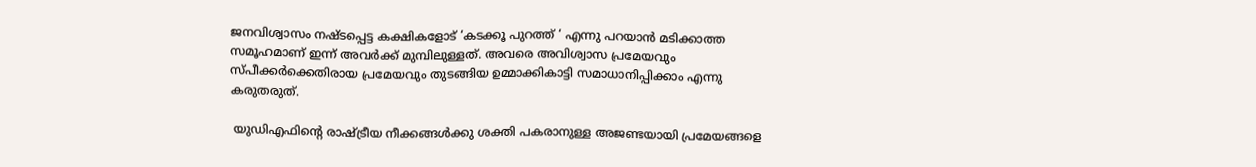ജനവിശ്വാസം നഷ്ടപ്പെട്ട കക്ഷികളോട് ‘കടക്കൂ പുറത്ത് ‘ എന്നു പറയാന്‍ മടിക്കാത്ത സമൂഹമാണ് ഇന്ന് അവര്‍ക്ക് മുമ്പിലുള്ളത്. അവരെ അവിശ്വാസ പ്രമേയവും സ്പീക്കര്‍ക്കെതിരായ പ്രമേയവും തുടങ്ങിയ ഉമ്മാക്കികാട്ടി സമാധാനിപ്പിക്കാം എന്നു കരുതരുത്.

 യുഡിഎഫിന്റെ രാഷ്‌ട്രീയ നീക്കങ്ങള്‍ക്കു ശക്തി പകരാനുള്ള അജണ്ടയായി പ്രമേയങ്ങളെ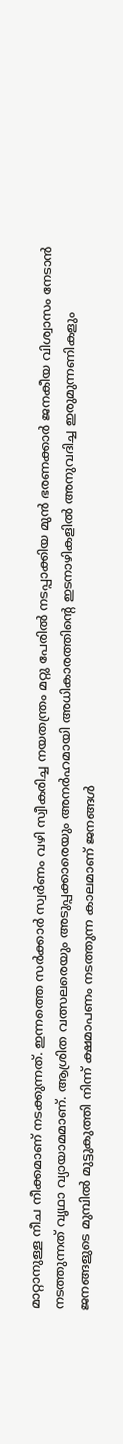മാറ്റാനുള്ള നീച നീക്കമാണ് നടക്കുന്നത്. ഇന്നത്തെ സര്‍ക്കാര്‍ സ്വര്‍ണം വഴി സ്വീകരിച്ച നയതന്ത്രം മറ്റു പേരില്‍ നടപ്പാക്കിയ മുന്‍ ഭരണക്കാര്‍ ജനകീയ വിശ്വാസം നേടാന്‍ നടത്തുന്നത് വൃഥാ വ്യായാമമാണ്. ആശ്രിത വത്സലരെയും അടുപ്പക്കാരെയും അനര്‍ഹമായി അധികാരത്തിന്റെ ഇടനാഴികളില്‍ അനുവദിച്ച ഇരുമുന്നണികളും ജനങ്ങളുടെ മുമ്പില്‍ മുട്ടുകുത്തി നിന്ന് ക്ഷമാപണം നടത്തുന്ന കാലമാണ് ജനങ്ങള്‍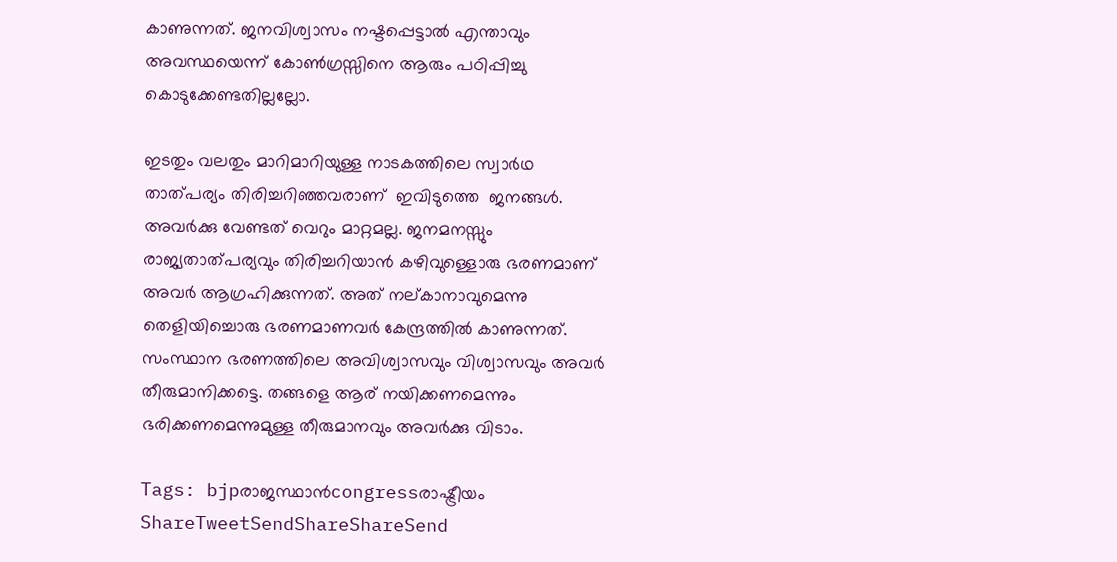കാണുന്നത്. ജനവിശ്വാസം നഷ്ടപ്പെട്ടാല്‍ എന്താവും അവസ്ഥയെന്ന് കോണ്‍ഗ്രസ്സിനെ ആരും പഠിപ്പിച്ചു കൊടുക്കേണ്ടതില്ലല്ലോ.

ഇടതും വലതും മാറിമാറിയുള്ള നാടകത്തിലെ സ്വാര്‍ഥ താത്പര്യം തിരിച്ചറിഞ്ഞവരാണ്  ഇവിടുത്തെ  ജനങ്ങള്‍. അവര്‍ക്കു വേണ്ടത് വെറും മാറ്റമല്ല. ജനമനസ്സും രാജ്യതാത്പര്യവും തിരിച്ചറിയാന്‍ കഴിവുള്ളൊരു ഭരണമാണ് അവര്‍ ആഗ്രഹിക്കുന്നത്. അത് നല്കാനാവുമെന്നു തെളിയിച്ചൊരു ഭരണമാണവര്‍ കേന്ദ്രത്തില്‍ കാണുന്നത്. സംസ്ഥാന ഭരണത്തിലെ അവിശ്വാസവും വിശ്വാസവും അവര്‍  തീരുമാനിക്കട്ടെ. തങ്ങളെ ആര് നയിക്കണമെന്നും  ഭരിക്കണമെന്നുമുള്ള തീരുമാനവും അവര്‍ക്കു വിടാം.

Tags: bjpരാജസ്ഥാന്‍congressരാഷ്ട്രീയം
ShareTweetSendShareShareSend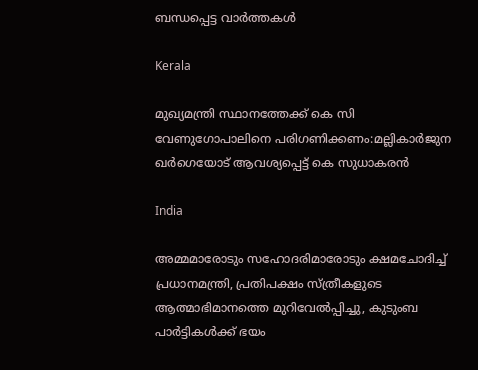ബന്ധപ്പെട്ട വാര്‍ത്തകള്‍

Kerala

മുഖ്യമന്ത്രി സ്ഥാനത്തേക്ക് കെ സി വേണുഗോപാലിനെ പരിഗണിക്കണം:മല്ലികാര്‍ജുന ഖര്‍ഗെയോട് ആവശ്യപ്പെട്ട് കെ സുധാകരന്‍

India

അമ്മമാരോടും സഹോദരിമാരോടും ക്ഷമചോദിച്ച് പ്രധാനമന്ത്രി, പ്രതിപക്ഷം സ്ത്രീകളുടെ ആത്മാഭിമാനത്തെ മുറിവേല്‍പ്പിച്ചു, കുടുംബ പാര്‍ട്ടികള്‍ക്ക് ഭയം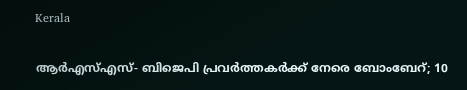Kerala

ആർഎസ്എസ്- ബിജെപി പ്രവർത്തകർക്ക് നേരെ ബോംബേറ്; 10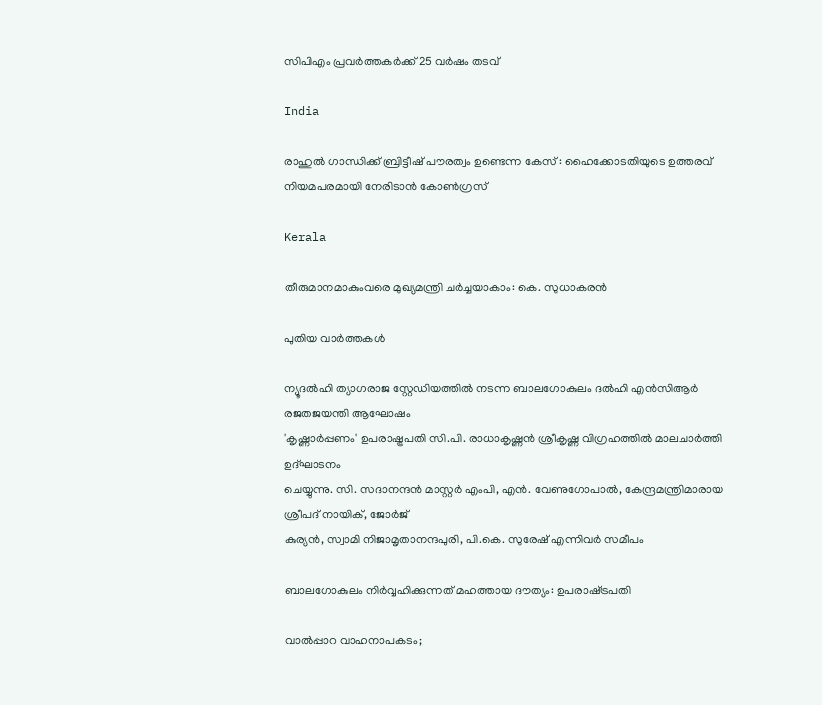സിപിഎം പ്രവർത്തകർക്ക് 25 വർഷം തടവ്

India

രാഹുൽ ഗാന്ധിക്ക് ബ്രിട്ടീഷ് പൗരത്വം ഉണ്ടെന്ന കേസ് : ഹൈക്കോടതിയുടെ ഉത്തരവ് നിയമപരമായി നേരിടാൻ കോൺഗ്രസ്‌

Kerala

തീരുമാനമാകുംവരെ മുഖ്യമന്ത്രി ചര്‍ച്ചയാകാം: കെ. സുധാകരന്‍

പുതിയ വാര്‍ത്തകള്‍

ന്യൂദല്‍ഹി ത്യാഗരാജ സ്റ്റേഡിയത്തില്‍ നടന്ന ബാലഗോകുലം ദല്‍ഹി എന്‍സിആര്‍ രജതജയന്തി ആഘോഷം
'കൃഷ്ണാര്‍പ്പണം' ഉപരാഷ്ട്രപതി സി.പി. രാധാകൃഷ്ണന്‍ ശ്രീകൃഷ്ണ വിഗ്രഹത്തില്‍ മാലചാര്‍ത്തി ഉദ്ഘാടനം
ചെയ്യുന്നു. സി. സദാനന്ദന്‍ മാസ്റ്റര്‍ എംപി, എന്‍. വേണുഗോപാല്‍, കേന്ദ്രമന്ത്രിമാരായ ശ്രീപദ് നായിക്, ജോര്‍ജ്
കുര്യന്‍, സ്വാമി നിജാമൃതാനന്ദപുരി, പി.കെ. സുരേഷ് എന്നിവര്‍ സമീപം

ബാലഗോകുലം നിര്‍വ്വഹിക്കുന്നത് മഹത്തായ ദൗത്യം: ഉപരാഷ്‌ട്രപതി

വാല്‍പ്പാറ വാഹനാപകടം;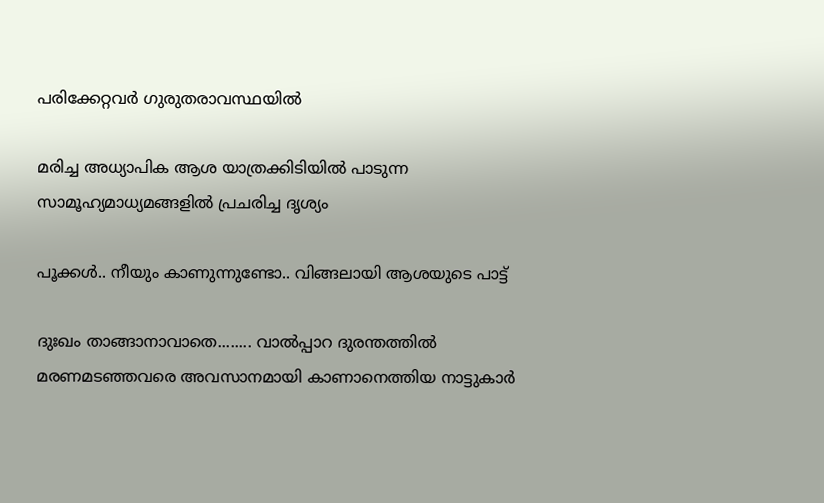പരിക്കേറ്റവര്‍ ഗുരുതരാവസ്ഥയില്‍

മരിച്ച അധ്യാപിക ആശ യാത്രക്കിടിയില്‍ പാടുന്ന സാമൂഹ്യമാധ്യമങ്ങളില്‍ പ്രചരിച്ച ദൃശ്യം

പൂക്കള്‍.. നീയും കാണുന്നുണ്ടോ.. വിങ്ങലായി ആശയുടെ പാട്ട്

ദുഃഖം താങ്ങാനാവാതെ........ വാല്‍പ്പാറ ദുരന്തത്തില്‍ മരണമടഞ്ഞവരെ അവസാനമായി കാണാനെത്തിയ നാട്ടുകാര്‍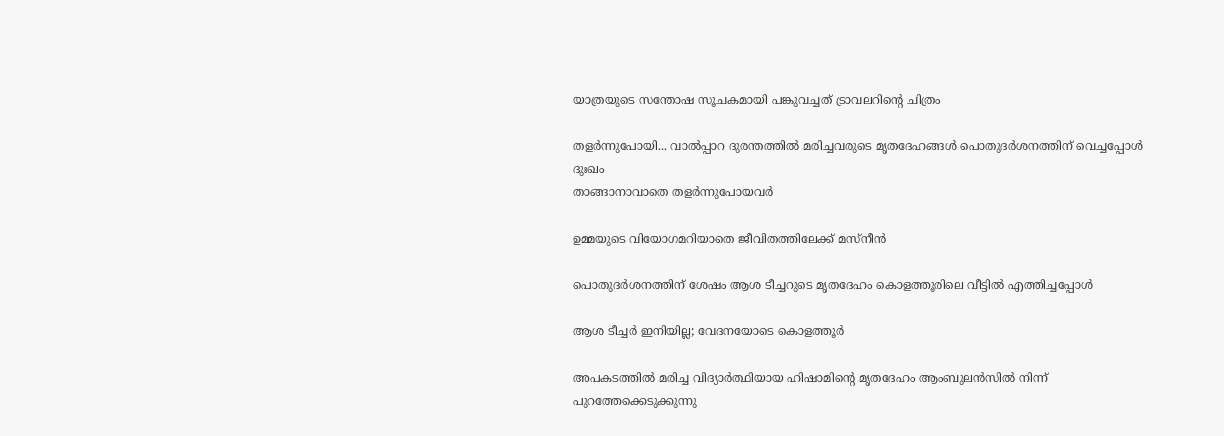യാത്രയുടെ സന്തോഷ സൂചകമായി പങ്കുവച്ചത് ട്രാവലറിന്റെ ചിത്രം

തളര്‍ന്നുപോയി... വാല്‍പ്പാറ ദുരന്തത്തില്‍ മരിച്ചവരുടെ മൃതദേഹങ്ങള്‍ പൊതുദര്‍ശനത്തിന് വെച്ചപ്പോള്‍ ദുഃഖം
താങ്ങാനാവാതെ തളര്‍ന്നുപോയവര്‍

ഉമ്മയുടെ വിയോഗമറിയാതെ ജീവിതത്തിലേക്ക് മസ്നീന്‍

പൊതുദര്‍ശനത്തിന് ശേഷം ആശ ടീച്ചറുടെ മൃതദേഹം കൊളത്തൂരിലെ വീട്ടില്‍ എത്തിച്ചപ്പോള്‍

ആശ ടീച്ചര്‍ ഇനിയില്ല; വേദനയോടെ കൊളത്തൂര്‍

അപകടത്തില്‍ മരിച്ച വിദ്യാര്‍ത്ഥിയായ ഹിഷാമിന്റെ മൃതദേഹം ആംബുലന്‍സില്‍ നിന്ന് പുറത്തേക്കെടുക്കുന്നു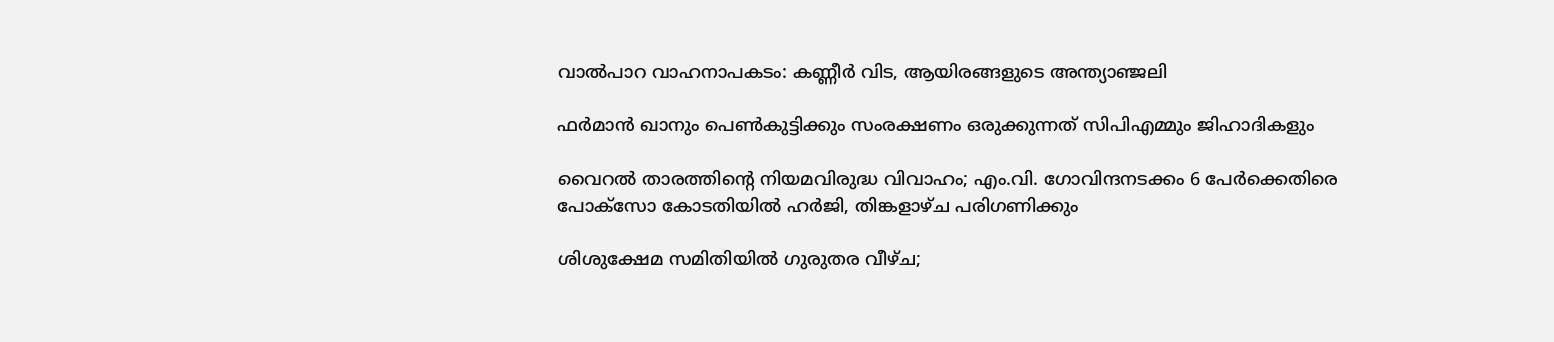വാല്‍പാറ വാഹനാപകടം: കണ്ണീര്‍ വിട, ആയിരങ്ങളുടെ അന്ത്യാഞ്ജലി

ഫര്‍മാന്‍ ഖാനും പെണ്‍കുട്ടിക്കും സംരക്ഷണം ഒരുക്കുന്നത് സിപിഎമ്മും ജിഹാദികളും

വൈറല്‍ താരത്തിന്റെ നിയമവിരുദ്ധ വിവാഹം; എം.വി. ഗോവിന്ദനടക്കം 6 പേര്‍ക്കെതിരെ പോക്‌സോ കോടതിയില്‍ ഹര്‍ജി, തിങ്കളാഴ്ച പരിഗണിക്കും

ശിശുക്ഷേമ സമിതിയില്‍ ഗുരുതര വീഴ്ച;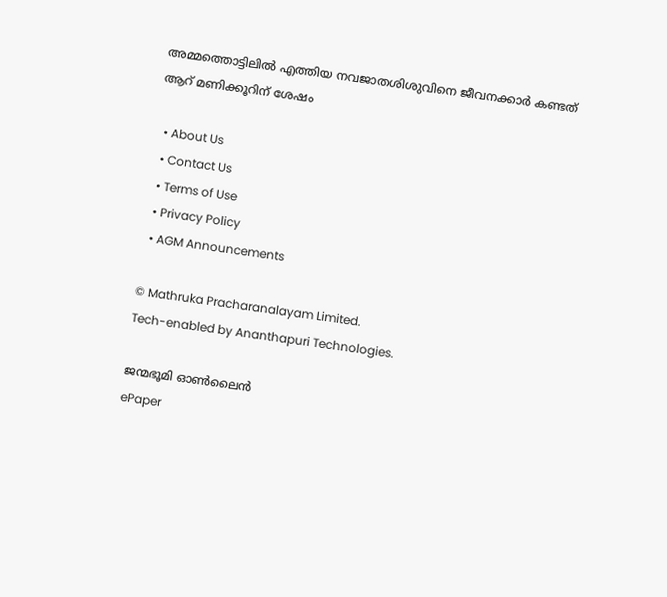അമ്മത്തൊട്ടിലില്‍ എത്തിയ നവജാതശിശുവിനെ ജീവനക്കാര്‍ കണ്ടത് ആറ് മണിക്കൂറിന് ശേഷം

  • About Us
  • Contact Us
  • Terms of Use
  • Privacy Policy
  • AGM Announcements

© Mathruka Pracharanalayam Limited.
Tech-enabled by Ananthapuri Technologies.

ജന്മഭൂമി ഓണ്‍ലൈന്‍
ePaper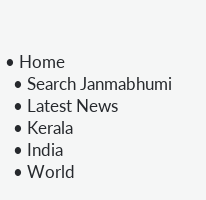• Home
  • Search Janmabhumi
  • Latest News
  • Kerala
  • India
  • World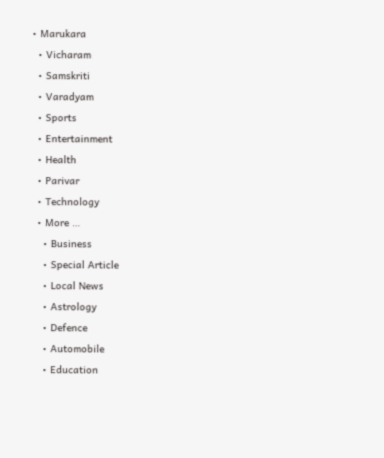• Marukara
  • Vicharam
  • Samskriti
  • Varadyam
  • Sports
  • Entertainment
  • Health
  • Parivar
  • Technology
  • More …
    • Business
    • Special Article
    • Local News
    • Astrology
    • Defence
    • Automobile
    • Education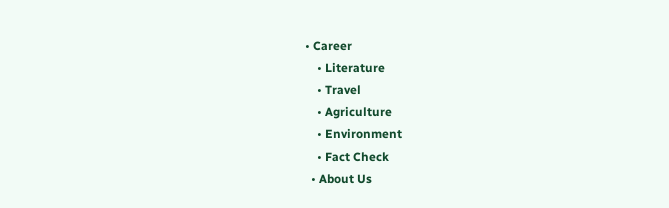• Career
    • Literature
    • Travel
    • Agriculture
    • Environment
    • Fact Check
  • About Us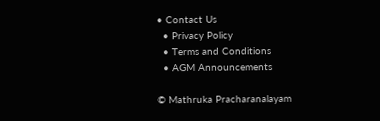• Contact Us
  • Privacy Policy
  • Terms and Conditions
  • AGM Announcements

© Mathruka Pracharanalayam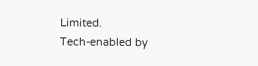Limited.
Tech-enabled by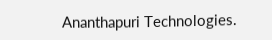Ananthapuri Technologies.